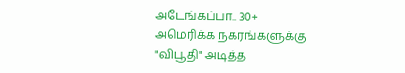அடேங்கப்பா.. 30+ அமெரிக்க நகரங்களுக்கு "விபூதி" அடித்த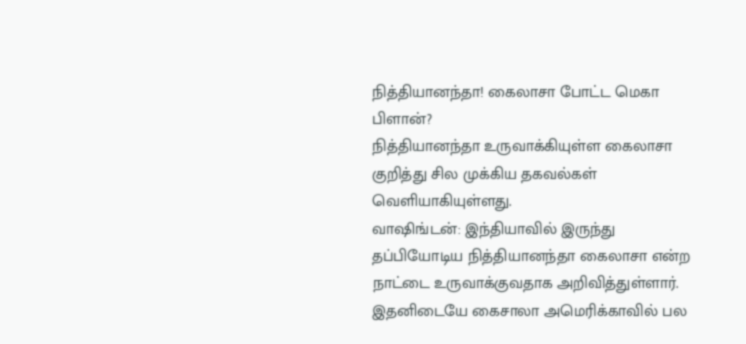நித்தியானந்தா! கைலாசா போட்ட மெகா பிளான்?
நித்தியானந்தா உருவாக்கியுள்ள கைலாசா குறித்து சில முக்கிய தகவல்கள் வெளியாகியுள்ளது.
வாஷிங்டன்: இந்தியாவில் இருந்து தப்பியோடிய நித்தியானந்தா கைலாசா என்ற நாட்டை உருவாக்குவதாக அறிவித்துள்ளார். இதனிடையே கைசாலா அமெரிக்காவில் பல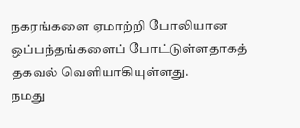நகரங்களை ஏமாற்றி போலியான ஒப்பந்தங்களைப் போட்டுள்ளதாகத் தகவல் வெளியாகியுள்ளது.
நமது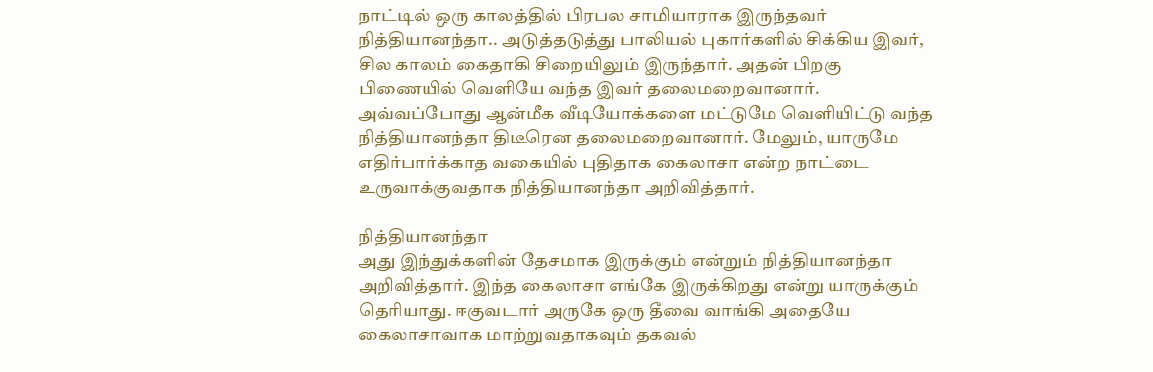நாட்டில் ஒரு காலத்தில் பிரபல சாமியாராக இருந்தவர் நித்தியானந்தா.. அடுத்தடுத்து பாலியல் புகார்களில் சிக்கிய இவர், சில காலம் கைதாகி சிறையிலும் இருந்தார். அதன் பிறகு பிணையில் வெளியே வந்த இவர் தலைமறைவானார்.
அவ்வப்போது ஆன்மீக வீடியோக்களை மட்டுமே வெளியிட்டு வந்த நித்தியானந்தா திடீரென தலைமறைவானார். மேலும், யாருமே எதிர்பார்க்காத வகையில் புதிதாக கைலாசா என்ற நாட்டை உருவாக்குவதாக நித்தியானந்தா அறிவித்தார்.

நித்தியானந்தா
அது இந்துக்களின் தேசமாக இருக்கும் என்றும் நித்தியானந்தா அறிவித்தார். இந்த கைலாசா எங்கே இருக்கிறது என்று யாருக்கும் தெரியாது. ஈகுவடார் அருகே ஒரு தீவை வாங்கி அதையே கைலாசாவாக மாற்றுவதாகவும் தகவல்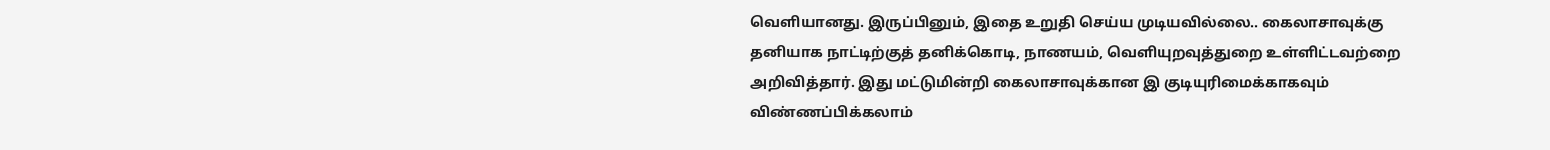வெளியானது. இருப்பினும், இதை உறுதி செய்ய முடியவில்லை.. கைலாசாவுக்கு தனியாக நாட்டிற்குத் தனிக்கொடி, நாணயம், வெளியுறவுத்துறை உள்ளிட்டவற்றை அறிவித்தார். இது மட்டுமின்றி கைலாசாவுக்கான இ குடியுரிமைக்காகவும் விண்ணப்பிக்கலாம்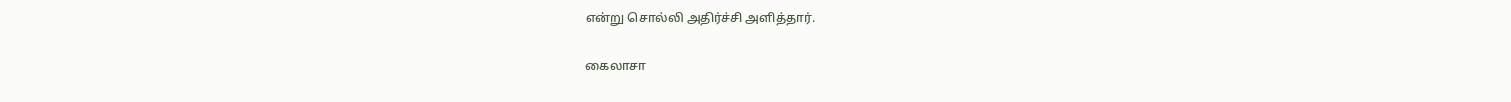என்று சொல்லி அதிர்ச்சி அளித்தார்.

கைலாசா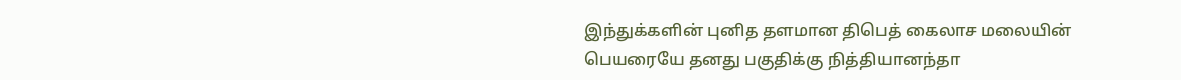இந்துக்களின் புனித தளமான திபெத் கைலாச மலையின் பெயரையே தனது பகுதிக்கு நித்தியானந்தா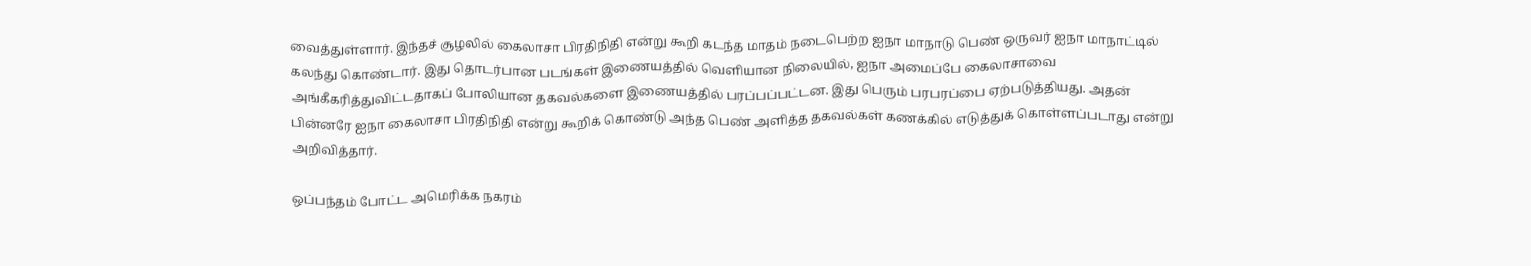வைத்துள்ளார். இந்தச் சூழலில் கைலாசா பிரதிநிதி என்று கூறி கடந்த மாதம் நடைபெற்ற ஐநா மாநாடு பெண் ஒருவர் ஐநா மாநாட்டில் கலந்து கொண்டார். இது தொடர்பான படங்கள் இணையத்தில் வெளியான நிலையில், ஐநா அமைப்பே கைலாசாவை அங்கீகரித்துவிட்டதாகப் போலியான தகவல்களை இணையத்தில் பரப்பப்பட்டன. இது பெரும் பரபரப்பை ஏற்படுத்தியது. அதன் பின்னரே ஐநா கைலாசா பிரதிநிதி என்று கூறிக் கொண்டு அந்த பெண் அளித்த தகவல்கள் கணக்கில் எடுத்துக் கொள்ளப்படாது என்று அறிவித்தார்.

ஒப்பந்தம் போட்ட அமெரிக்க நகரம்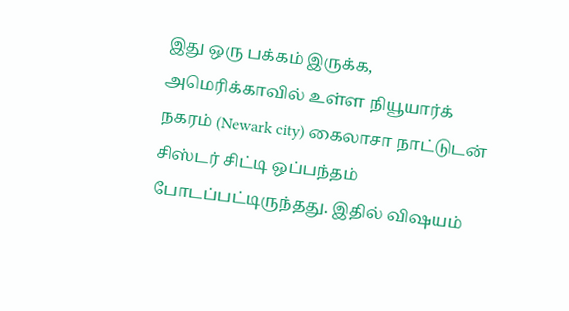இது ஒரு பக்கம் இருக்க, அமெரிக்காவில் உள்ள நியூயார்க் நகரம் (Newark city) கைலாசா நாட்டுடன் சிஸ்டர் சிட்டி ஒப்பந்தம் போடப்பட்டிருந்தது. இதில் விஷயம்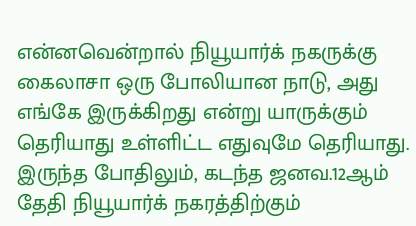என்னவென்றால் நியூயார்க் நகருக்கு கைலாசா ஒரு போலியான நாடு, அது எங்கே இருக்கிறது என்று யாருக்கும் தெரியாது உள்ளிட்ட எதுவுமே தெரியாது. இருந்த போதிலும், கடந்த ஜனவ.12ஆம் தேதி நியூயார்க் நகரத்திற்கும்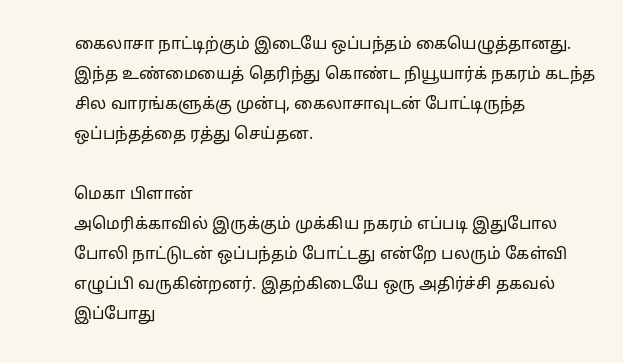கைலாசா நாட்டிற்கும் இடையே ஒப்பந்தம் கையெழுத்தானது. இந்த உண்மையைத் தெரிந்து கொண்ட நியூயார்க் நகரம் கடந்த சில வாரங்களுக்கு முன்பு, கைலாசாவுடன் போட்டிருந்த ஒப்பந்தத்தை ரத்து செய்தன.

மெகா பிளான்
அமெரிக்காவில் இருக்கும் முக்கிய நகரம் எப்படி இதுபோல போலி நாட்டுடன் ஒப்பந்தம் போட்டது என்றே பலரும் கேள்வி எழுப்பி வருகின்றனர். இதற்கிடையே ஒரு அதிர்ச்சி தகவல் இப்போது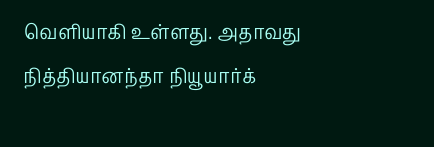வெளியாகி உள்ளது. அதாவது நித்தியானந்தா நியூயார்க்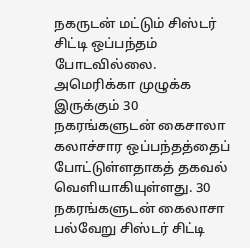நகருடன் மட்டும் சிஸ்டர் சிட்டி ஒப்பந்தம் போடவில்லை. அமெரிக்கா முழுக்க இருக்கும் 30 நகரங்களுடன் கைசாலா கலாச்சார ஒப்பந்தத்தைப் போட்டுள்ளதாகத் தகவல் வெளியாகியுள்ளது. 30 நகரங்களுடன் கைலாசா பல்வேறு சிஸ்டர் சிட்டி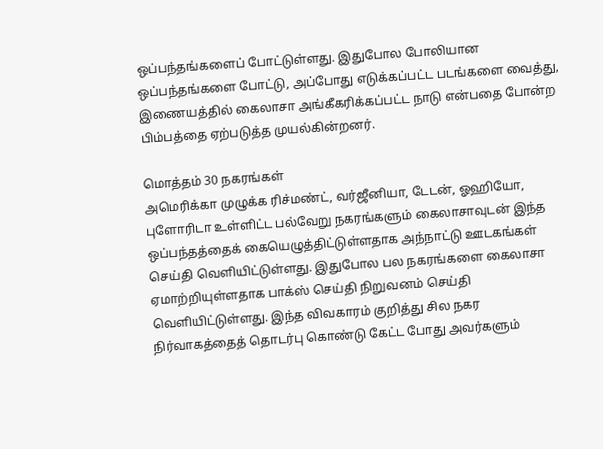ஒப்பந்தங்களைப் போட்டுள்ளது. இதுபோல போலியான ஒப்பந்தங்களை போட்டு, அப்போது எடுக்கப்பட்ட படங்களை வைத்து, இணையத்தில் கைலாசா அங்கீகரிக்கப்பட்ட நாடு என்பதை போன்ற பிம்பத்தை ஏற்படுத்த முயல்கின்றனர்.

மொத்தம் 30 நகரங்கள்
அமெரிக்கா முழுக்க ரிச்மண்ட், வர்ஜீனியா, டேடன், ஓஹியோ, புளோரிடா உள்ளிட்ட பல்வேறு நகரங்களும் கைலாசாவுடன் இந்த ஒப்பந்தத்தைக் கையெழுத்திட்டுள்ளதாக அந்நாட்டு ஊடகங்கள் செய்தி வெளியிட்டுள்ளது. இதுபோல பல நகரங்களை கைலாசா ஏமாற்றியுள்ளதாக பாக்ஸ் செய்தி நிறுவனம் செய்தி வெளியிட்டுள்ளது. இந்த விவகாரம் குறித்து சில நகர நிர்வாகத்தைத் தொடர்பு கொண்டு கேட்ட போது அவர்களும்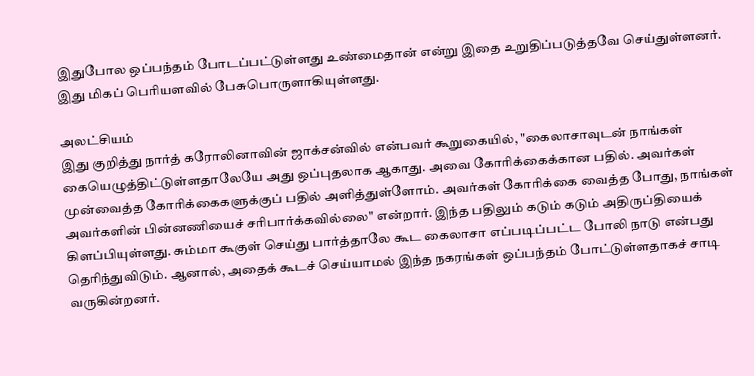இதுபோல ஒப்பந்தம் போடப்பட்டுள்ளது உண்மைதான் என்று இதை உறுதிப்படுத்தவே செய்துள்ளனர். இது மிகப் பெரியளவில் பேசுபொருளாகியுள்ளது.

அலட்சியம்
இது குறித்து நார்த் கரோலினாவின் ஜாக்சன்வில் என்பவர் கூறுகையில், "கைலாசாவுடன் நாங்கள் கையெழுத்திட்டுள்ளதாலேயே அது ஒப்புதலாக ஆகாது. அவை கோரிக்கைக்கான பதில். அவர்கள் முன்வைத்த கோரிக்கைகளுக்குப் பதில் அளித்துள்ளோம். அவர்கள் கோரிக்கை வைத்த போது, நாங்கள் அவர்களின் பின்னணியைச் சரிபார்க்கவில்லை" என்றார். இந்த பதிலும் கடும் கடும் அதிருப்தியைக் கிளப்பியுள்ளது. சும்மா கூகுள் செய்து பார்த்தாலே கூட கைலாசா எப்படிப்பட்ட போலி நாடு என்பது தெரிந்துவிடும். ஆனால், அதைக் கூடச் செய்யாமல் இந்த நகரங்கள் ஒப்பந்தம் போட்டுள்ளதாகச் சாடி வருகின்றனர்.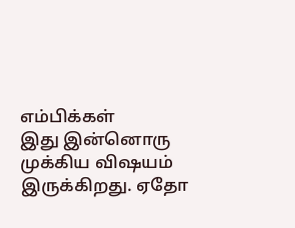எம்பிக்கள்
இது இன்னொரு முக்கிய விஷயம் இருக்கிறது. ஏதோ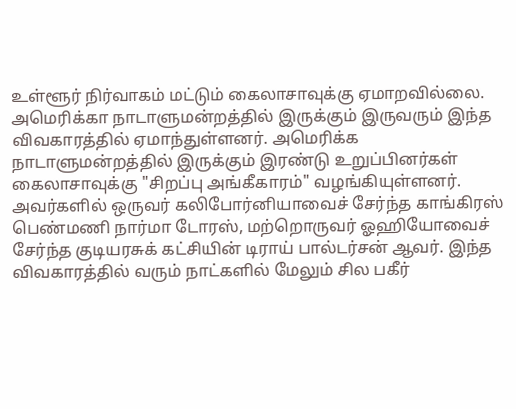உள்ளூர் நிர்வாகம் மட்டும் கைலாசாவுக்கு ஏமாறவில்லை. அமெரிக்கா நாடாளுமன்றத்தில் இருக்கும் இருவரும் இந்த விவகாரத்தில் ஏமாந்துள்ளனர். அமெரிக்க நாடாளுமன்றத்தில் இருக்கும் இரண்டு உறுப்பினர்கள் கைலாசாவுக்கு "சிறப்பு அங்கீகாரம்" வழங்கியுள்ளனர். அவர்களில் ஒருவர் கலிபோர்னியாவைச் சேர்ந்த காங்கிரஸ் பெண்மணி நார்மா டோரஸ், மற்றொருவர் ஓஹியோவைச் சேர்ந்த குடியரசுக் கட்சியின் டிராய் பால்டர்சன் ஆவர். இந்த விவகாரத்தில் வரும் நாட்களில் மேலும் சில பகீர்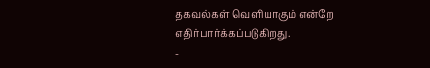தகவல்கள் வெளியாகும் என்றே எதிர்பார்க்கப்படுகிறது.
-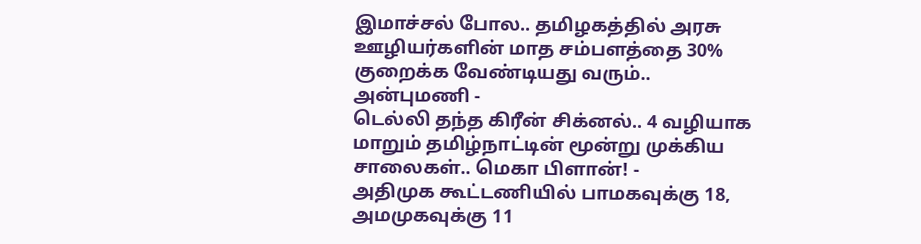இமாச்சல் போல.. தமிழகத்தில் அரசு ஊழியர்களின் மாத சம்பளத்தை 30% குறைக்க வேண்டியது வரும்.. அன்புமணி -
டெல்லி தந்த கிரீன் சிக்னல்.. 4 வழியாக மாறும் தமிழ்நாட்டின் மூன்று முக்கிய சாலைகள்.. மெகா பிளான்! -
அதிமுக கூட்டணியில் பாமகவுக்கு 18, அமமுகவுக்கு 11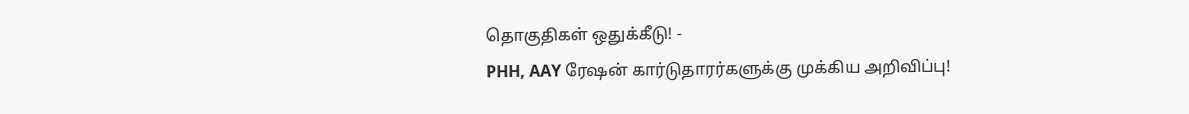தொகுதிகள் ஒதுக்கீடு! -
PHH, AAY ரேஷன் கார்டுதாரர்களுக்கு முக்கிய அறிவிப்பு!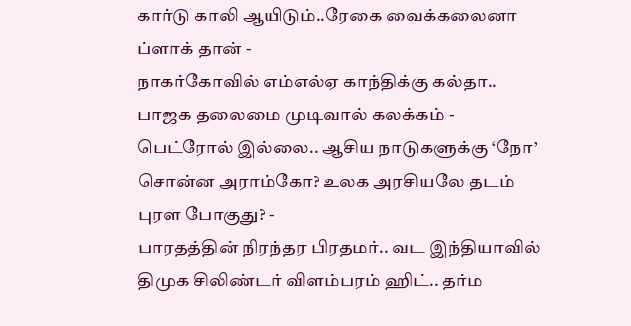கார்டு காலி ஆயிடும்..ரேகை வைக்கலைனா ப்ளாக் தான் -
நாகர்கோவில் எம்எல்ஏ காந்திக்கு கல்தா.. பாஜக தலைமை முடிவால் கலக்கம் -
பெட்ரோல் இல்லை.. ஆசிய நாடுகளுக்கு ‘நோ’ சொன்ன அராம்கோ? உலக அரசியலே தடம் புரள போகுது? -
பாரதத்தின் நிரந்தர பிரதமர்.. வட இந்தியாவில் திமுக சிலிண்டர் விளம்பரம் ஹிட்.. தர்ம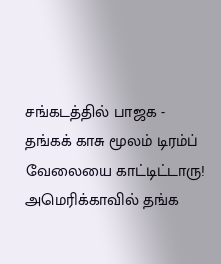சங்கடத்தில் பாஜக -
தங்கக் காசு மூலம் டிரம்ப் வேலையை காட்டிட்டாரு! அமெரிக்காவில் தங்க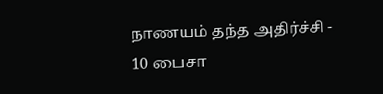நாணயம் தந்த அதிர்ச்சி -
10 பைசா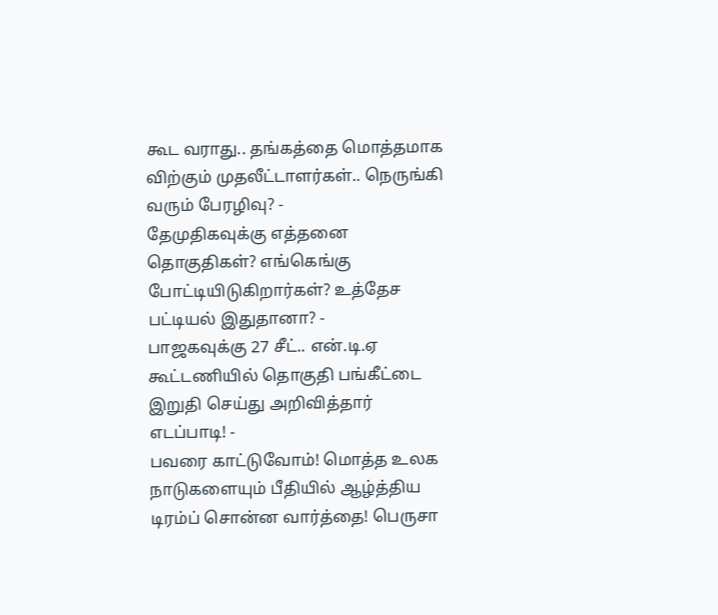கூட வராது.. தங்கத்தை மொத்தமாக விற்கும் முதலீட்டாளர்கள்.. நெருங்கி வரும் பேரழிவு? -
தேமுதிகவுக்கு எத்தனை தொகுதிகள்? எங்கெங்கு போட்டியிடுகிறார்கள்? உத்தேச பட்டியல் இதுதானா? -
பாஜகவுக்கு 27 சீட்.. என்.டி.ஏ கூட்டணியில் தொகுதி பங்கீட்டை இறுதி செய்து அறிவித்தார் எடப்பாடி! -
பவரை காட்டுவோம்! மொத்த உலக நாடுகளையும் பீதியில் ஆழ்த்திய டிரம்ப் சொன்ன வார்த்தை! பெருசா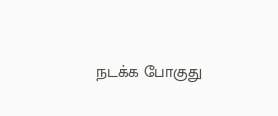நடக்க போகுது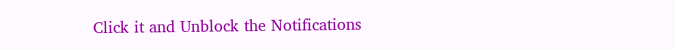Click it and Unblock the Notifications